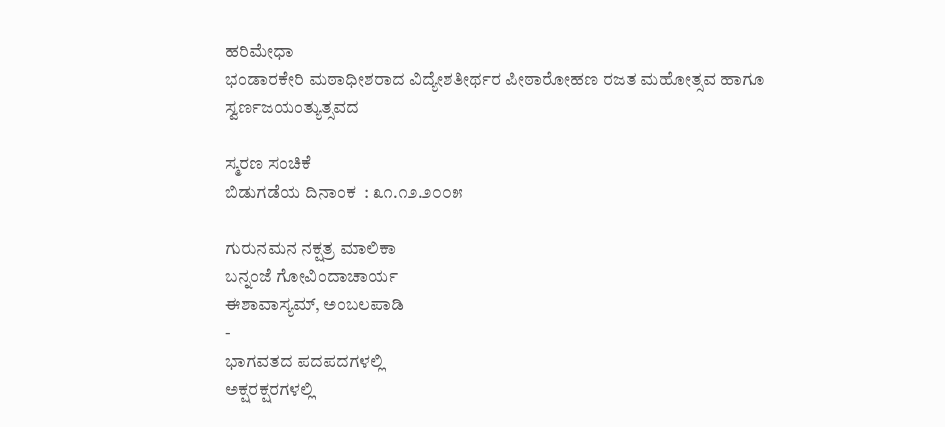ಹರಿಮೇಧಾ
ಭಂಡಾರಕೇರಿ ಮಠಾಧೀಶರಾದ ವಿದ್ಯೇಶತೀರ್ಥರ ಪೀಠಾರೋಹಣ ರಜತ ಮಹೋತ್ಸವ ಹಾಗೂ
ಸ್ವರ್ಣಜಯಂತ್ಯುತ್ಸವದ

ಸ್ಮರಣ ಸಂಚಿಕೆ
ಬಿಡುಗಡೆಯ ದಿನಾಂಕ  : ೩೧.೧೨.೨೦೦೫

ಗುರುನಮನ ನಕ್ಷತ್ರ ಮಾಲಿಕಾ
ಬನ್ನಂಜೆ ಗೋವಿಂದಾಚಾರ್ಯ
ಈಶಾವಾಸ್ಯಮ್, ಅಂಬಲಪಾಡಿ
-
ಭಾಗವತದ ಪದಪದಗಳಲ್ಲಿ
ಅಕ್ಷರಕ್ಷರಗಳಲ್ಲಿ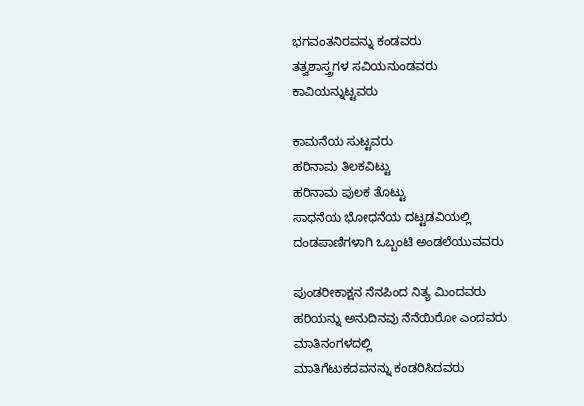ಭಗವಂತನಿರವನ್ನು ಕಂಡವರು
ತತ್ವಶಾಸ್ತ್ರಗಳ ಸವಿಯನುಂಡವರು
ಕಾವಿಯನ್ನುಟ್ಟವರು

ಕಾಮನೆಯ ಸುಟ್ಟವರು
ಹರಿನಾಮ ತಿಲಕವಿಟ್ಟು
ಹರಿನಾಮ ಪುಲಕ ತೊಟ್ಟು
ಸಾಧನೆಯ ಭೋಧನೆಯ ದಟ್ಟಡವಿಯಲ್ಲಿ
ದಂಡಪಾಣಿಗಳಾಗಿ ಒಬ್ಬಂಟಿ ಅಂಡಲೆಯುವವರು

ಪುಂಡರೀಕಾಕ್ಷನ ನೆನಪಿಂದ ನಿತ್ಯ ಮಿಂದವರು
ಹರಿಯನ್ನು ಅನುದಿನವು ನೆನೆಯಿರೋ ಎಂದವರು
ಮಾತಿನಂಗಳದಲ್ಲಿ
ಮಾತಿಗೆಟುಕದವನನ್ನು ಕಂಡರಿಸಿದವರು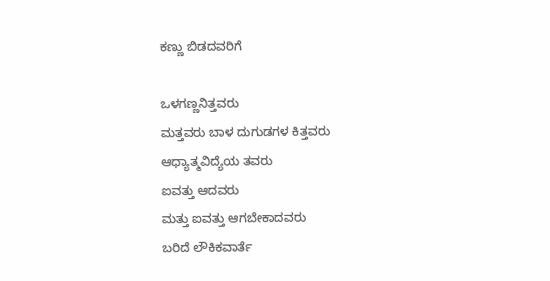ಕಣ್ಣು ಬಿಡದವರಿಗೆ

ಒಳಗಣ್ಣನಿತ್ತವರು
ಮತ್ತವರು ಬಾಳ ದುಗುಡಗಳ ಕಿತ್ತವರು
ಆಧ್ಯಾತ್ಮವಿದ್ಯೆಯ ತವರು
ಐವತ್ತು ಆದವರು
ಮತ್ತು ಐವತ್ತು ಆಗಬೇಕಾದವರು
ಬರಿದೆ ಲೌಕಿಕವಾರ್ತೆ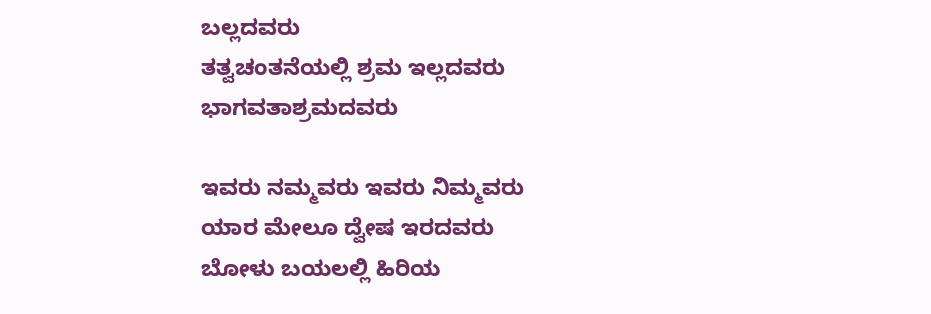ಬಲ್ಲದವರು
ತತ್ವಚಂತನೆಯಲ್ಲಿ ಶ್ರಮ ಇಲ್ಲದವರು
ಭಾಗವತಾಶ್ರಮದವರು

ಇವರು ನಮ್ಮವರು ಇವರು ನಿಮ್ಮವರು
ಯಾರ ಮೇಲೂ ದ್ವೇಷ ಇರದವರು
ಬೋಳು ಬಯಲಲ್ಲಿ ಹಿರಿಯ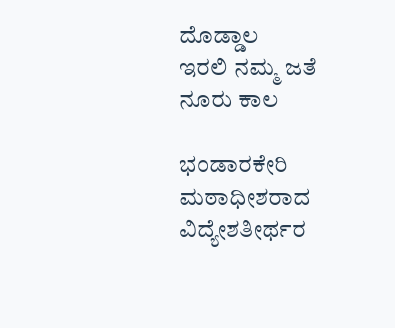ದೊಡ್ಡಾಲ
ಇರಲಿ ನಮ್ಮ ಜತೆ ನೂರು ಕಾಲ

ಭಂಡಾರಕೇರಿ ಮಠಾಧೀಶರಾದ ವಿದ್ಯೇಶತೀರ್ಥರ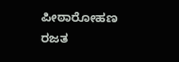ಪೀಠಾರೋಹಣ ರಜತ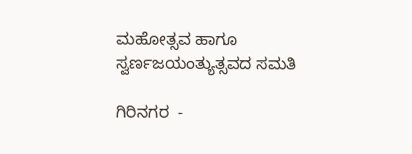ಮಹೋತ್ಸವ ಹಾಗೂ
ಸ್ವರ್ಣಜಯಂತ್ಯುತ್ಸವದ ಸಮತಿ

ಗಿರಿನಗರ  -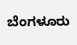ಬೆಂಗಳೂರು